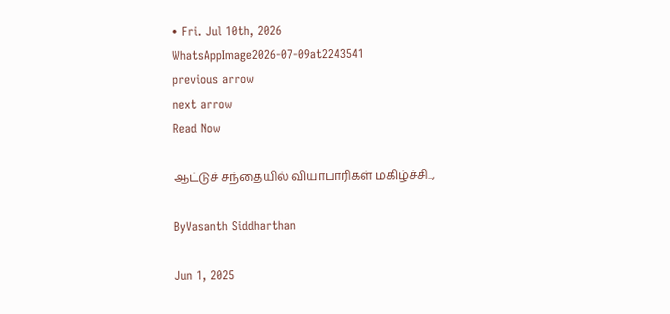• Fri. Jul 10th, 2026
WhatsAppImage2026-07-09at2243541
previous arrow
next arrow
Read Now

ஆட்டுச் சந்தையில் வியாபாரிகள் மகிழ்ச்சி..,

ByVasanth Siddharthan

Jun 1, 2025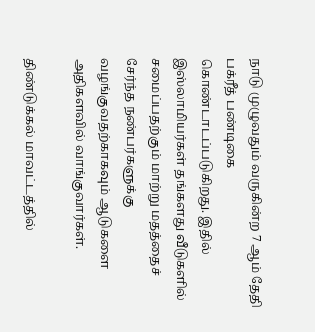நாடு முழுவதும் வருகின்ற 7 ஆம் தேதி பக்ரீத் பண்டிகை கொண்டாடப்படுகிறது. இதில் இஸ்லாமியர்கள் தங்களது வீடுகளில் சமைப்பதற்கும் மாற்று மதத்தைச் சேர்ந்த நண்பர்களுக்கு வழங்குவதற்காகவும் ஆடுகளை அதிகளவில் வாங்குவார்கள்.

திண்டுக்கல் மாவட்டத்தில்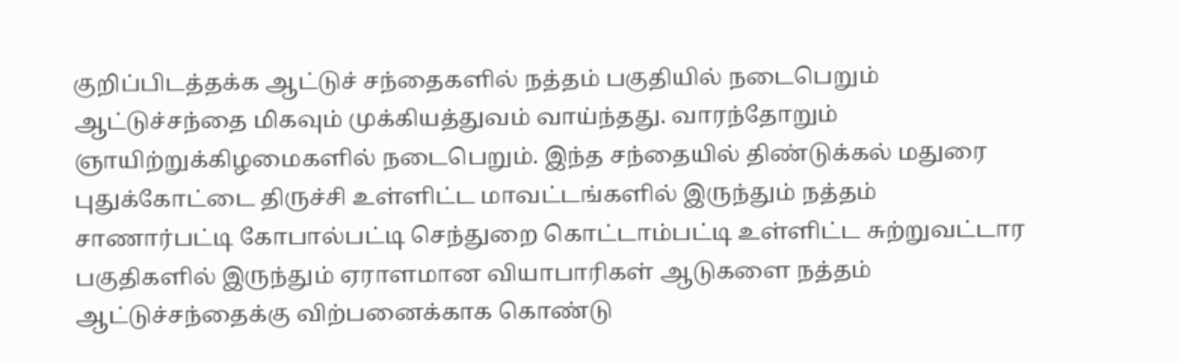குறிப்பிடத்தக்க ஆட்டுச் சந்தைகளில் நத்தம் பகுதியில் நடைபெறும் ஆட்டுச்சந்தை மிகவும் முக்கியத்துவம் வாய்ந்தது. வாரந்தோறும் ஞாயிற்றுக்கிழமைகளில் நடைபெறும். இந்த சந்தையில் திண்டுக்கல் மதுரை புதுக்கோட்டை திருச்சி உள்ளிட்ட மாவட்டங்களில் இருந்தும் நத்தம் சாணார்பட்டி கோபால்பட்டி செந்துறை கொட்டாம்பட்டி உள்ளிட்ட சுற்றுவட்டார பகுதிகளில் இருந்தும் ஏராளமான வியாபாரிகள் ஆடுகளை நத்தம் ஆட்டுச்சந்தைக்கு விற்பனைக்காக கொண்டு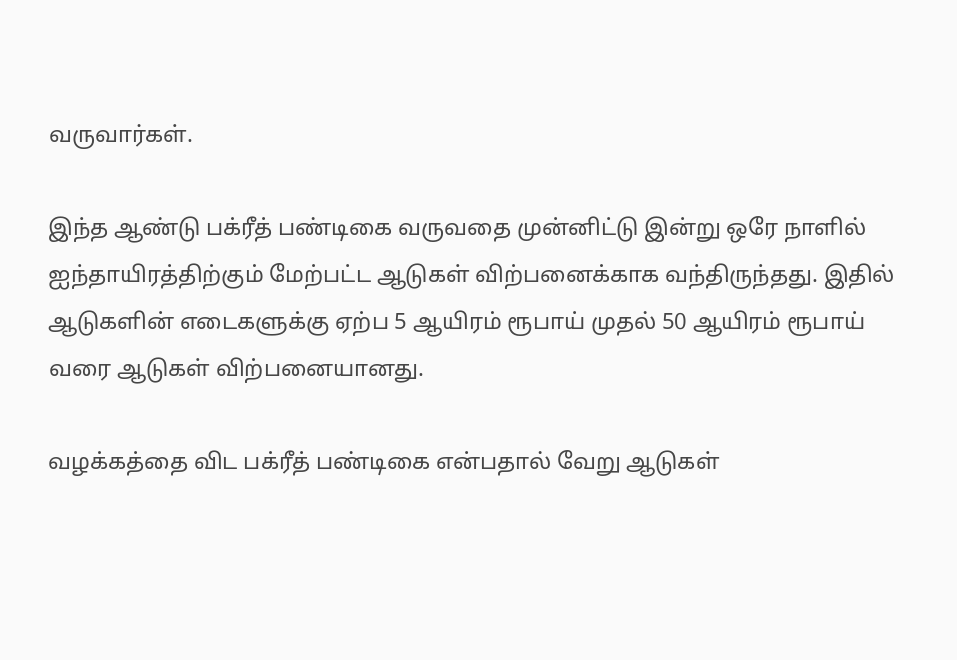வருவார்கள்.

இந்த ஆண்டு பக்ரீத் பண்டிகை வருவதை முன்னிட்டு இன்று ஒரே நாளில் ஐந்தாயிரத்திற்கும் மேற்பட்ட ஆடுகள் விற்பனைக்காக வந்திருந்தது. இதில் ஆடுகளின் எடைகளுக்கு ஏற்ப 5 ஆயிரம் ரூபாய் முதல் 50 ஆயிரம் ரூபாய் வரை ஆடுகள் விற்பனையானது.

வழக்கத்தை விட பக்ரீத் பண்டிகை என்பதால் வேறு ஆடுகள்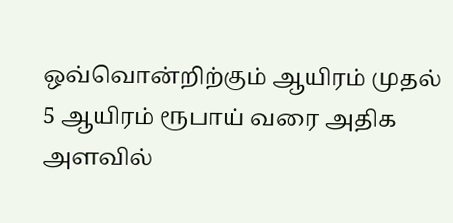ஒவ்வொன்றிற்கும் ஆயிரம் முதல் 5 ஆயிரம் ரூபாய் வரை அதிக அளவில்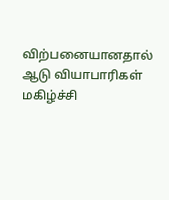விற்பனையானதால் ஆடு வியாபாரிகள் மகிழ்ச்சி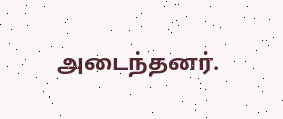அடைந்தனர்.